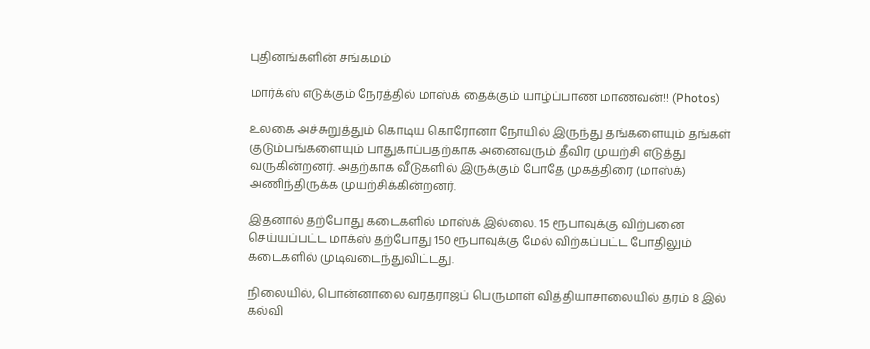புதினங்களின் சங்கமம்

மார்க்ஸ் எடுக்கும் நேரத்தில் மாஸ்க் தைக்கும் யாழ்ப்பாண மாணவன்!! (Photos)

உலகை அச்சுறுத்தும் கொடிய கொரோனா நோயில் இருந்து தங்களையும் தங்கள் குடும்பங்களையும் பாதுகாப்பதற்காக அனைவரும் தீவிர முயற்சி எடுத்து வருகின்றனர். அதற்காக வீடுகளில் இருக்கும் போதே முகத்திரை (மாஸ்க்) அணிந்திருக்க முயற்சிக்கின்றனர்.

இதனால் தற்போது கடைகளில் மாஸ்க் இல்லை. 15 ரூபாவுக்கு விற்பனை செய்யப்பட்ட மாக்ஸ் தற்போது 150 ரூபாவுக்கு மேல் விற்கப்பட்ட போதிலும் கடைகளில் முடிவடைந்துவிட்டது.

நிலையில், பொன்னாலை வரதராஜப் பெருமாள் வித்தியாசாலையில் தரம் 8 இல் கல்வி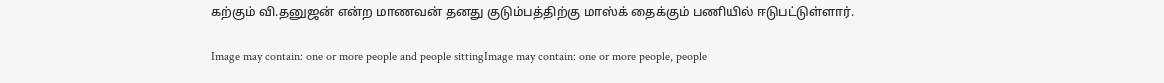கற்கும் வி.தனுஜன் என்ற மாணவன் தனது குடும்பத்திற்கு மாஸ்க் தைக்கும் பணியில் ஈடுபட்டுள்ளார்.

Image may contain: one or more people and people sittingImage may contain: one or more people, people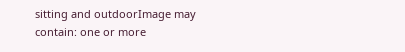sitting and outdoorImage may contain: one or more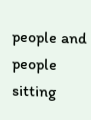people and people sitting